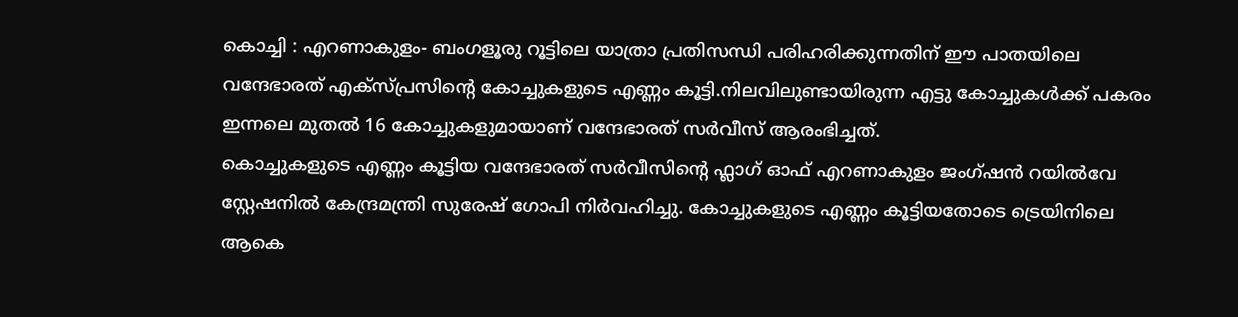കൊച്ചി : എറണാകുളം- ബംഗളൂരു റൂട്ടിലെ യാത്രാ പ്രതിസന്ധി പരിഹരിക്കുന്നതിന് ഈ പാതയിലെ വന്ദേഭാരത് എക്സ്പ്രസിന്റെ കോച്ചുകളുടെ എണ്ണം കൂട്ടി.നിലവിലുണ്ടായിരുന്ന എട്ടു കോച്ചുകൾക്ക് പകരം ഇന്നലെ മുതൽ 16 കോച്ചുകളുമായാണ് വന്ദേഭാരത് സർവീസ് ആരംഭിച്ചത്.
കൊച്ചുകളുടെ എണ്ണം കൂട്ടിയ വന്ദേഭാരത് സർവീസിന്റെ ഫ്ലാഗ് ഓഫ് എറണാകുളം ജംഗ്ഷൻ റയിൽവേ സ്റ്റേഷനിൽ കേന്ദ്രമന്ത്രി സുരേഷ് ഗോപി നിർവഹിച്ചു. കോച്ചുകളുടെ എണ്ണം കൂട്ടിയതോടെ ട്രെയിനിലെ ആകെ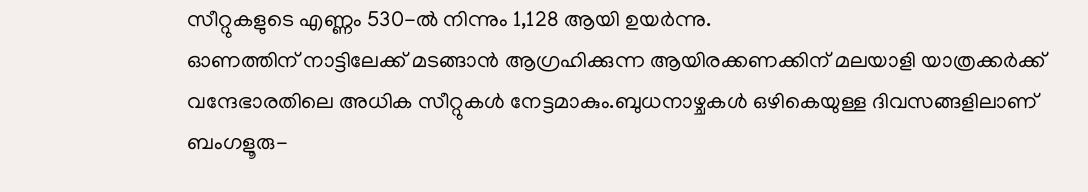സീറ്റുകളുടെ എണ്ണം 530-ൽ നിന്നും 1,128 ആയി ഉയർന്നു.
ഓണത്തിന് നാട്ടിലേക്ക് മടങ്ങാൻ ആഗ്രഹിക്കുന്ന ആയിരക്കണക്കിന് മലയാളി യാത്രക്കർക്ക് വന്ദേഭാരതിലെ അധിക സീറ്റുകൾ നേട്ടമാകും.ബുധനാഴ്ചകൾ ഒഴികെയുള്ള ദിവസങ്ങളിലാണ് ബംഗളൂരു-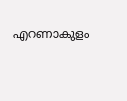എറണാകുളം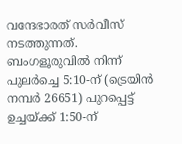വന്ദേഭാരത് സർവീസ് നടത്തുന്നത്. ബംഗളൂരുവിൽ നിന്ന് പുലർച്ചെ 5:10-ന് (ട്രെയിൻ നമ്പർ 26651) പുറപ്പെട്ട് ഉച്ചയ്ക്ക് 1:50-ന്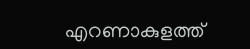എറണാകുളത്ത്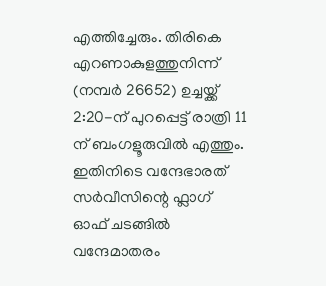എത്തിച്ചേരും. തിരികെ എറണാകുളത്തുനിന്ന് (നമ്പർ 26652) ഉച്ചയ്ക്ക് 2:20-ന് പുറപ്പെട്ട് രാത്രി 11 ന് ബംഗളൂരുവിൽ എത്തും.
ഇതിനിടെ വന്ദേഭാരത് സർവീസിന്റെ ഫ്ലാഗ് ഓഫ് ചടങ്ങിൽ വന്ദേമാതരം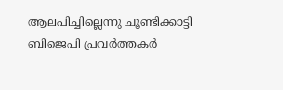ആലപിച്ചില്ലെന്നു ചൂണ്ടിക്കാട്ടി ബിജെപി പ്രവർത്തകർ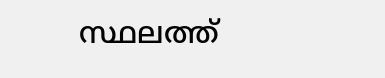സ്ഥലത്ത്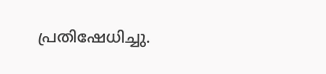പ്രതിഷേധിച്ചു.